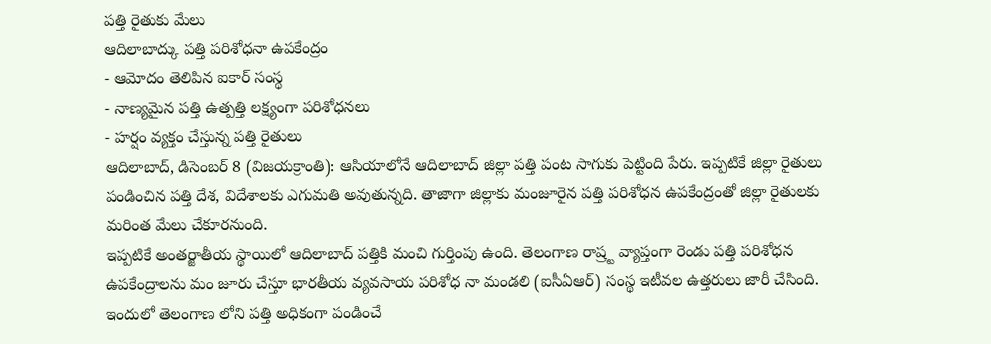పత్తి రైతుకు మేలు
ఆదిలాబాద్కు పత్తి పరిశోధనా ఉపకేంద్రం
- ఆమోదం తెలిపిన ఐకార్ సంస్థ
- నాణ్యమైన పత్తి ఉత్పత్తి లక్ష్యంగా పరిశోధనలు
- హర్షం వ్యక్తం చేస్తున్న పత్తి రైతులు
ఆదిలాబాద్, డిసెంబర్ 8 (విజయక్రాంతి): ఆసియాలోనే ఆదిలాబాద్ జిల్లా పత్తి పంట సాగుకు పెట్టింది పేరు. ఇప్పటికే జిల్లా రైతులు పండించిన పత్తి దేశ, విదేశాలకు ఎగుమతి అవుతున్నది. తాజాగా జిల్లాకు మంజూరైన పత్తి పరిశోధన ఉపకేంద్రంతో జిల్లా రైతులకు మరింత మేలు చేకూరనుంది.
ఇప్పటికే అంతర్జాతీయ స్థాయిలో ఆదిలాబాద్ పత్తికి మంచి గుర్తింపు ఉంది. తెలంగాణ రాష్ర్ట వ్యాప్తంగా రెండు పత్తి పరిశోధన ఉపకేంద్రాలను మం జూరు చేస్తూ భారతీయ వ్యవసాయ పరిశోధ నా మండలి (ఐసీఏఆర్) సంస్థ ఇటీవల ఉత్తరులు జారీ చేసింది. ఇందులో తెలంగాణ లోని పత్తి అధికంగా పండించే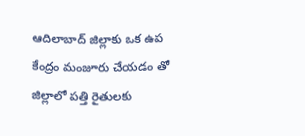ఆదిలాబాద్ జిల్లాకు ఒక ఉప కేంద్రం మంజూరు చేయడం తో జిల్లాలో పత్తి రైతులకు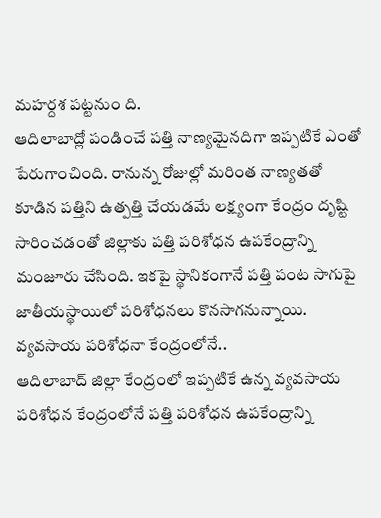మహర్దశ పట్టనుం ది.
ఆదిలాబాద్లో పండించే పత్తి నాణ్యమైనదిగా ఇప్పటికే ఎంతో పేరుగాంచింది. రానున్న రోజుల్లో మరింత నాణ్యతతో కూడిన పత్తిని ఉత్పత్తి చేయడమే లక్ష్యంగా కేంద్రం దృష్టి సారించడంతో జిల్లాకు పత్తి పరిశోధన ఉపకేంద్రాన్ని మంజూరు చేసింది. ఇకపై స్థానికంగానే పత్తి పంట సాగుపై జాతీయస్థాయిలో పరిశోధనలు కొనసాగనున్నాయి.
వ్యవసాయ పరిశోధనా కేంద్రంలోనే..
ఆదిలాబాద్ జిల్లా కేంద్రంలో ఇప్పటికే ఉన్న వ్యవసాయ పరిశోధన కేంద్రంలోనే పత్తి పరిశోధన ఉపకేంద్రాన్ని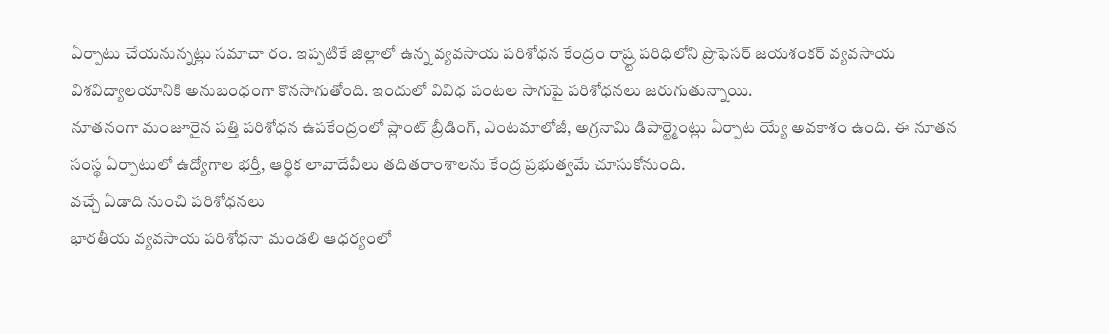ఏర్పాటు చేయనున్నట్లు సమాచా రం. ఇప్పటికే జిల్లాలో ఉన్న వ్యవసాయ పరిశోధన కేంద్రం రాష్ర్ట పరిధిలోని ప్రొఫెసర్ జయశంకర్ వ్యవసాయ విశవిద్యాలయానికి అనుబంధంగా కొనసాగుతోంది. ఇందులో వివిధ పంటల సాగుపై పరిశోధనలు జరుగుతున్నాయి.
నూతనంగా మంజూరైన పత్తి పరిశోధన ఉపకేంద్రంలో ప్లాంట్ బ్రీడింగ్, ఎంటమాలోజీ, అగ్రనామి డిపార్ట్మెంట్లు ఏర్పాట య్యే అవకాశం ఉంది. ఈ నూతన సంస్థ ఏర్పాటులో ఉద్యోగాల భర్తీ, ఆర్థిక లావాదేవీలు తదితరాంశాలను కేంద్ర ప్రభుత్వమే చూసుకోనుంది.
వచ్చే ఏడాది నుంచి పరిశోధనలు
భారతీయ వ్యవసాయ పరిశోధనా మండలి ఆధర్యంలో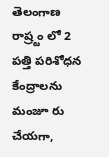తెలంగాణ రాష్ర్టం లో 2 పత్తి పరిశోధన కేంద్రాలను మంజూ రు చేయగా,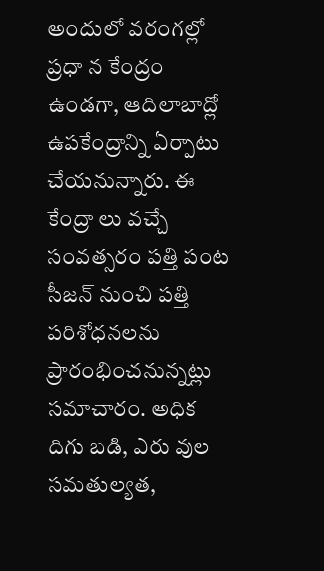అందులో వరంగల్లో ప్రధా న కేంద్రం ఉండగా, ఆదిలాబాద్లో ఉపకేంద్రాన్ని ఏర్పాటు చేయనున్నారు. ఈ కేంద్రా లు వచ్చే సంవత్సరం పత్తి పంట సీజన్ నుంచి పత్తి పరిశోధనలను ప్రారంభించనున్నట్లు సమాచారం. అధిక దిగు బడి, ఎరు వుల సమతుల్యత,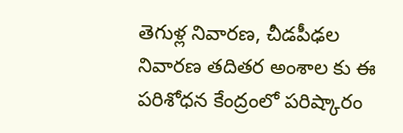తెగుళ్ల నివారణ, చీడపీఢల నివారణ తదితర అంశాల కు ఈ పరిశోధన కేంద్రంలో పరిష్కారం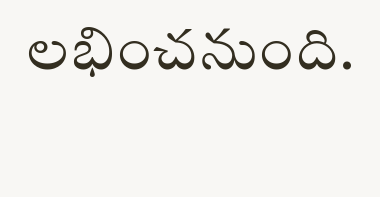లభించనుంది.